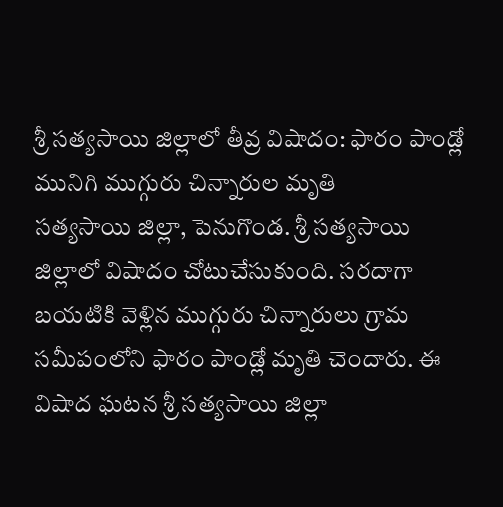శ్రీ సత్యసాయి జిల్లాలో తీవ్ర విషాదం: ఫారం పాండ్లో మునిగి ముగ్గురు చిన్నారుల మృతి
సత్యసాయి జిల్లా, పెనుగొండ. శ్రీ సత్యసాయి జిల్లాలో విషాదం చోటుచేసుకుంది. సరదాగా బయటికి వెళ్లిన ముగ్గురు చిన్నారులు గ్రామ సమీపంలోని ఫారం పాండ్లో మృతి చెందారు. ఈ విషాద ఘటన శ్రీ సత్యసాయి జిల్లా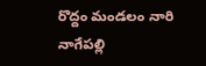రొద్దం మండలం నారి నాగేపల్లి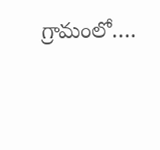గ్రామంలో….